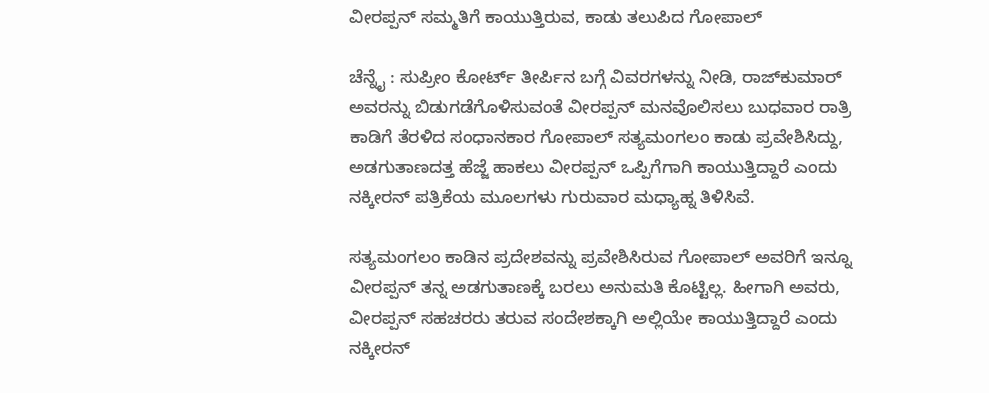ವೀರಪ್ಪನ್‌ ಸಮ್ಮತಿಗೆ ಕಾಯುತ್ತಿರುವ, ಕಾಡು ತಲುಪಿದ ಗೋಪಾಲ್‌

ಚೆನ್ನೈ : ಸುಪ್ರೀಂ ಕೋರ್ಟ್‌ ತೀರ್ಪಿನ ಬಗ್ಗೆ ವಿವರಗಳನ್ನು ನೀಡಿ, ರಾಜ್‌ಕುಮಾರ್‌ ಅವರನ್ನು ಬಿಡುಗಡೆಗೊಳಿಸುವಂತೆ ವೀರಪ್ಪನ್‌ ಮನವೊಲಿಸಲು ಬುಧವಾರ ರಾತ್ರಿ ಕಾಡಿಗೆ ತೆರಳಿದ ಸಂಧಾನಕಾರ ಗೋಪಾಲ್‌ ಸತ್ಯಮಂಗಲಂ ಕಾಡು ಪ್ರವೇಶಿಸಿದ್ದು, ಅಡಗುತಾಣದತ್ತ ಹೆಜ್ಜೆ ಹಾಕಲು ವೀರಪ್ಪನ್‌ ಒಪ್ಪಿಗೆಗಾಗಿ ಕಾಯುತ್ತಿದ್ದಾರೆ ಎಂದು ನಕ್ಕೀರನ್‌ ಪತ್ರಿಕೆಯ ಮೂಲಗಳು ಗುರುವಾರ ಮಧ್ಯಾಹ್ನ ತಿಳಿಸಿವೆ.

ಸತ್ಯಮಂಗಲಂ ಕಾಡಿನ ಪ್ರದೇಶವನ್ನು ಪ್ರವೇಶಿಸಿರುವ ಗೋಪಾಲ್‌ ಅವರಿಗೆ ಇನ್ನೂ ವೀರಪ್ಪನ್‌ ತನ್ನ ಅಡಗುತಾಣಕ್ಕೆ ಬರಲು ಅನುಮತಿ ಕೊಟ್ಟಿಲ್ಲ. ಹೀಗಾಗಿ ಅವರು, ವೀರಪ್ಪನ್‌ ಸಹಚರರು ತರುವ ಸಂದೇಶಕ್ಕಾಗಿ ಅಲ್ಲಿಯೇ ಕಾಯುತ್ತಿದ್ದಾರೆ ಎಂದು ನಕ್ಕೀರನ್‌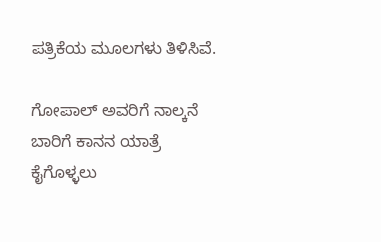ಪತ್ರಿಕೆಯ ಮೂಲಗಳು ತಿಳಿಸಿವೆ.

ಗೋಪಾಲ್‌ ಅವರಿಗೆ ನಾಲ್ಕನೆ ಬಾರಿಗೆ ಕಾನನ ಯಾತ್ರೆ ಕೈಗೊಳ್ಳಲು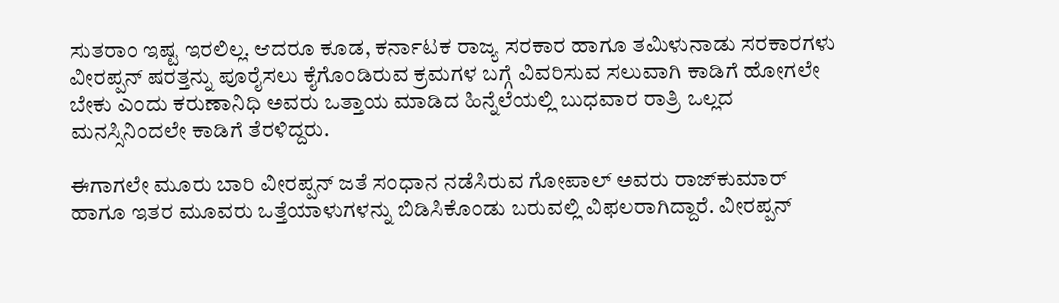ಸುತರಾಂ ಇಷ್ಟ ಇರಲಿಲ್ಲ. ಆದರೂ ಕೂಡ, ಕರ್ನಾಟಕ ರಾಜ್ಯ ಸರಕಾರ ಹಾಗೂ ತಮಿಳುನಾಡು ಸರಕಾರಗಳು ವೀರಪ್ಪನ್‌ ಷರತ್ತನ್ನು ಪೂರೈಸಲು ಕೈಗೊಂಡಿರುವ ಕ್ರಮಗಳ ಬಗ್ಗೆ ವಿವರಿಸುವ ಸಲುವಾಗಿ ಕಾಡಿಗೆ ಹೋಗಲೇ ಬೇಕು ಎಂದು ಕರುಣಾನಿಧಿ ಅವರು ಒತ್ತಾಯ ಮಾಡಿದ ಹಿನ್ನೆಲೆಯಲ್ಲಿ ಬುಧವಾರ ರಾತ್ರಿ ಒಲ್ಲದ ಮನಸ್ಸಿನಿಂದಲೇ ಕಾಡಿಗೆ ತೆರಳಿದ್ದರು.

ಈಗಾಗಲೇ ಮೂರು ಬಾರಿ ವೀರಪ್ಪನ್‌ ಜತೆ ಸಂಧಾನ ನಡೆಸಿರುವ ಗೋಪಾಲ್‌ ಅವರು ರಾಜ್‌ಕುಮಾರ್‌ ಹಾಗೂ ಇತರ ಮೂವರು ಒತ್ತೆಯಾಳುಗಳನ್ನು ಬಿಡಿಸಿಕೊಂಡು ಬರುವಲ್ಲಿ ವಿಫಲರಾಗಿದ್ದಾರೆ. ವೀರಪ್ಪನ್‌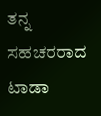ತನ್ನ ಸಹಚರರಾದ ಟಾಡಾ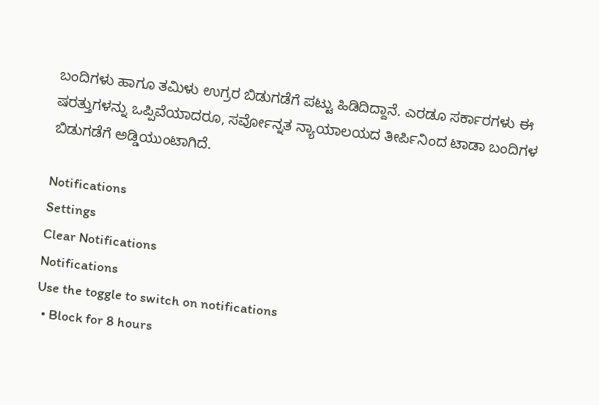ಬಂದಿಗಳು ಹಾಗೂ ತಮಿಳು ಉಗ್ರರ ಬಿಡುಗಡೆಗೆ ಪಟ್ಟು ಹಿಡಿದಿದ್ದಾನೆ. ಎರಡೂ ಸರ್ಕಾರಗಳು ಈ ಷರತ್ತುಗಳನ್ನು ಒಪ್ಪಿವೆಯಾದರೂ, ಸರ್ವೋನ್ನತ ನ್ಯಾಯಾಲಯದ ತೀರ್ಪಿನಿಂದ ಟಾಡಾ ಬಂದಿಗಳ ಬಿಡುಗಡೆಗೆ ಅಡ್ಡಿಯುಂಟಾಗಿದೆ.

Notifications
Settings
Clear Notifications
Notifications
Use the toggle to switch on notifications
  • Block for 8 hours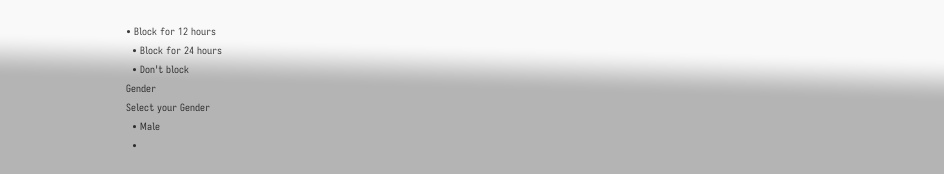• Block for 12 hours
  • Block for 24 hours
  • Don't block
Gender
Select your Gender
  • Male
  •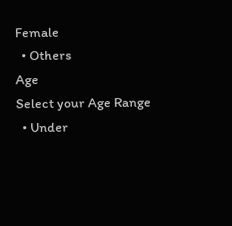Female
  • Others
Age
Select your Age Range
  • Under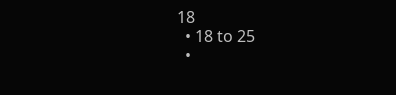18
  • 18 to 25
  •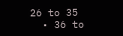26 to 35
  • 36 to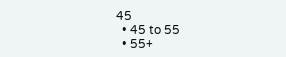45
  • 45 to 55
  • 55+